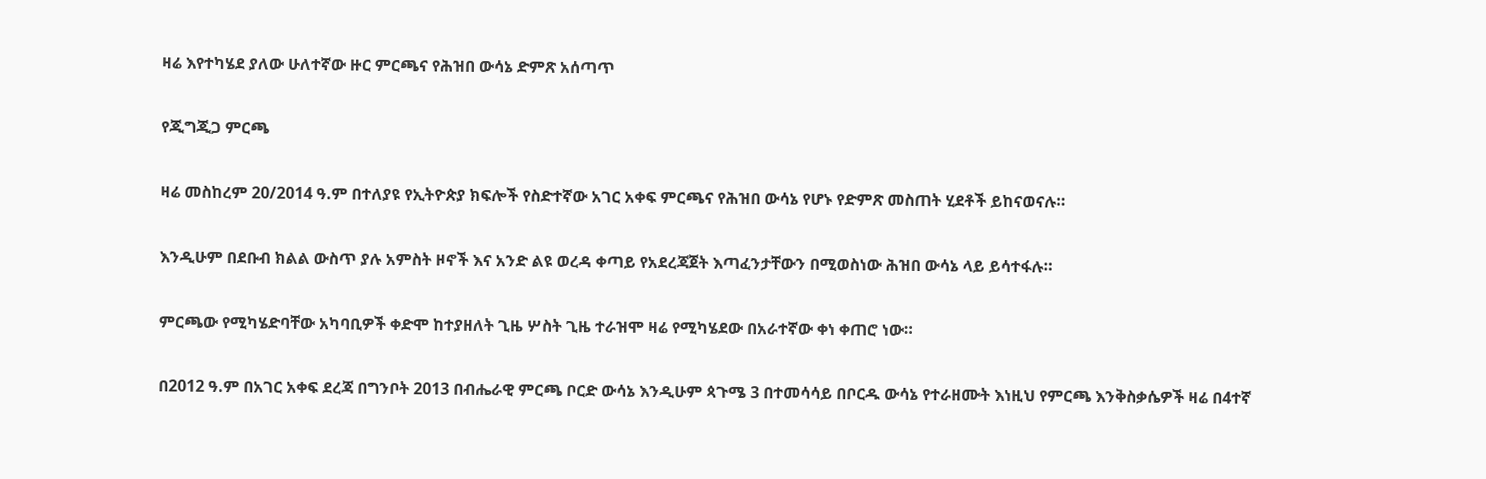ዛሬ እየተካሄደ ያለው ሁለተኛው ዙር ምርጫና የሕዝበ ውሳኔ ድምጽ አሰጣጥ

የጂግጂጋ ምርጫ

ዛሬ መስከረም 20/2014 ዓ.ም በተለያዩ የኢትዮጵያ ክፍሎች የስድተኛው አገር አቀፍ ምርጫና የሕዝበ ውሳኔ የሆኑ የድምጽ መስጠት ሂደቶች ይከናወናሉ።

እንዲሁም በደቡብ ክልል ውስጥ ያሉ አምስት ዞኖች እና አንድ ልዩ ወረዳ ቀጣይ የአደረጃጀት እጣፈንታቸውን በሚወስነው ሕዝበ ውሳኔ ላይ ይሳተፋሉ።

ምርጫው የሚካሄድባቸው አካባቢዎች ቀድሞ ከተያዘለት ጊዜ ሦስት ጊዜ ተራዝሞ ዛሬ የሚካሄደው በአራተኛው ቀነ ቀጠሮ ነው።

በ2012 ዓ.ም በአገር አቀፍ ደረጃ በግንቦት 2013 በብሔራዊ ምርጫ ቦርድ ውሳኔ እንዲሁም ጳጉሜ 3 በተመሳሳይ በቦርዱ ውሳኔ የተራዘሙት እነዚህ የምርጫ እንቅስቃሴዎች ዛሬ በ4ተኛ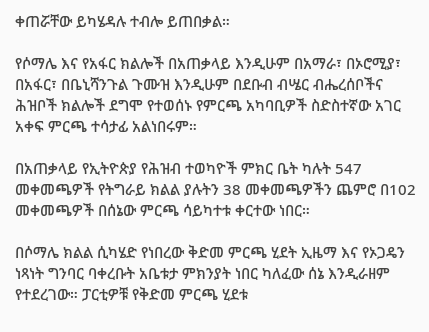ቀጠሯቸው ይካሄዳሉ ተብሎ ይጠበቃል።

የሶማሌ እና የአፋር ክልሎች በአጠቃላይ እንዲሁም በአማራ፣ በኦሮሚያ፣ በአፋር፣ በቤኒሻንጉል ጉሙዝ እንዲሁም በደቡብ ብሤር ብሔረሰቦችና ሕዝቦች ክልሎች ደግሞ የተወሰኑ የምርጫ አካባቢዎች ስድስተኛው አገር አቀፍ ምርጫ ተሳታፊ አልነበሩም።

በአጠቃላይ የኢትዮጵያ የሕዝብ ተወካዮች ምክር ቤት ካሉት 547 መቀመጫዎች የትግራይ ክልል ያሉትን 38 መቀመጫዎችን ጨምሮ በ102 መቀመጫዎች በሰኔው ምርጫ ሳይካተቱ ቀርተው ነበር።

በሶማሌ ክልል ሲካሄድ የነበረው ቅድመ ምርጫ ሂደት ኢዜማ እና የኦጋዴን ነጻነት ግንባር ባቀረቡት አቤቱታ ምክንያት ነበር ካለፈው ሰኔ እንዲራዘም የተደረገው። ፓርቲዎቹ የቅድመ ምርጫ ሂደቱ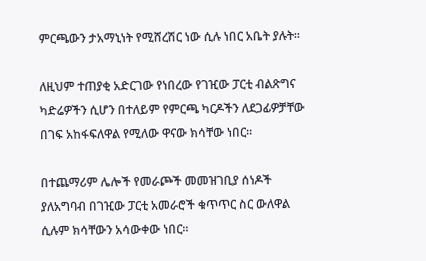ምርጫውን ታአማኒነት የሚሸረሽር ነው ሲሉ ነበር አቤት ያሉት።

ለዚህም ተጠያቂ አድርገው የነበረው የገዢው ፓርቲ ብልጽግና ካድሬዎችን ሲሆን በተለይም የምርጫ ካርዶችን ለደጋፊዎቻቸው በገፍ አከፋፍለዋል የሚለው ዋናው ክሳቸው ነበር።

በተጨማሪም ሌሎች የመራጮች መመዝገቢያ ሰነዶች ያለአግባብ በገዢው ፓርቲ አመራሮች ቁጥጥር ስር ውለዋል ሲሉም ክሳቸውን አሳውቀው ነበር።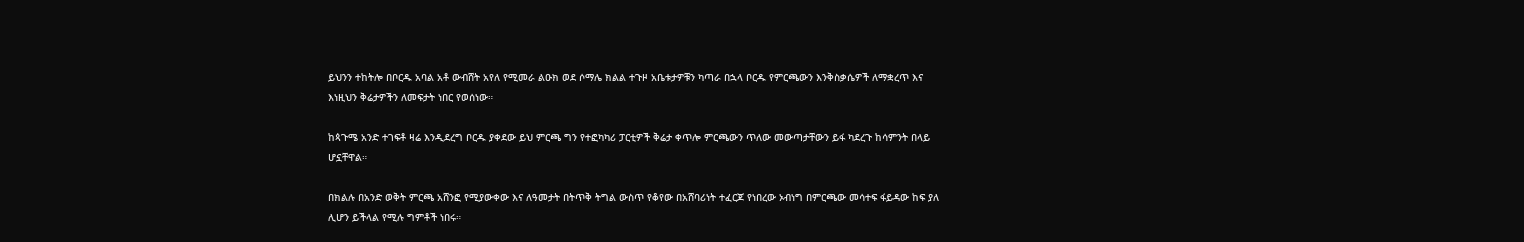ይህንን ተከትሎ በቦርዱ አባል አቶ ውብሸት አየለ የሚመራ ልዑክ ወደ ሶማሌ ክልል ተጉዞ አቤቱታዎቹን ካጣራ በኋላ ቦርዱ የምርጫውን እንቅስቃሴዎች ለማቋረጥ እና እነዚህን ቅሬታዎችን ለመፍታት ነበር የወሰነው።

ከጳጉሜ አንድ ተገፍቶ ዛሬ እንዲደረግ ቦርዱ ያቀደው ይህ ምርጫ ግን የተፎካካሪ ፓርቲዎች ቅሬታ ቀጥሎ ምርጫውን ጥለው መውጣታቸውን ይፋ ካደረጉ ከሳምንት በላይ ሆኗቸዋል።

በክልሉ በአንድ ወቅት ምርጫ አሸንፎ የሚያውቀው እና ለዓመታት በትጥቅ ትግል ውስጥ የቆየው በአሸባሪነት ተፈርጆ የነበረው ኦብነግ በምርጫው መሳተፍ ፋይዳው ከፍ ያለ ሊሆን ይችላል የሚሉ ግምቶች ነበሩ።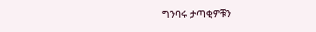ግንባሩ ታጣቂዎቹን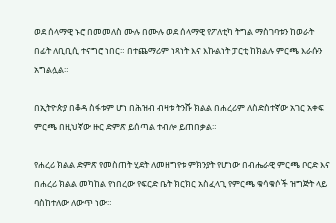ወደ ሰላማዊ ኑሮ በመመለስ ሙሉ በሙሉ ወደ ሰላማዊ የፖለቲካ ትግል ማስገባቱን ከወራት በፊት ለቢቢሲ ተናግሮ ነበር። በተጨማሪም ነጻነት እና እኩልነት ፓርቲ ከክልሉ ምርጫ እራሱን አግልሏል።

በኢትዮጵያ በቆዳ ስፋቱም ሆነ በሕዝብ ብዛቱ ትንሹ ክልል በሐረሪም ለስድስተኛው አገር አቀፍ ምርጫ በዚህኛው ዙር ድምጽ ይሰጣል ተብሎ ይጠበቃል።

የሐረሪ ክልል ድምጽ የመስጠት ሂደት ለመዘግየቱ ምክንያት የሆነው በብሔራዊ ምርጫ ቦርድ እና በሐረሪ ክልል መካከል የነበረው የፍርድ ቤት ክርክር አስፈላጊ የምርጫ ቁሳቁሶች ዝግጅት ላይ ባስከተለው ለውጥ ነው።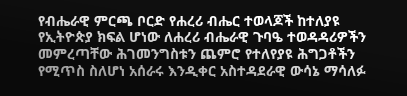የብሔራዊ ምርጫ ቦርድ የሐረሪ ብሔር ተወላጆች ከተለያዩ የኢትዮጵያ ክፍል ሆነው ለሐረሪ ብሔራዊ ጉባዔ ተወዳዳሪዎችን መምረጣቸው ሕገመንግስቱን ጨምሮ የተለየያዩ ሕግጋቶችን የሚጥስ ስለሆነ አሰራሩ እንዲቀር አስተዳደራዊ ውሳኔ ማሳለፉ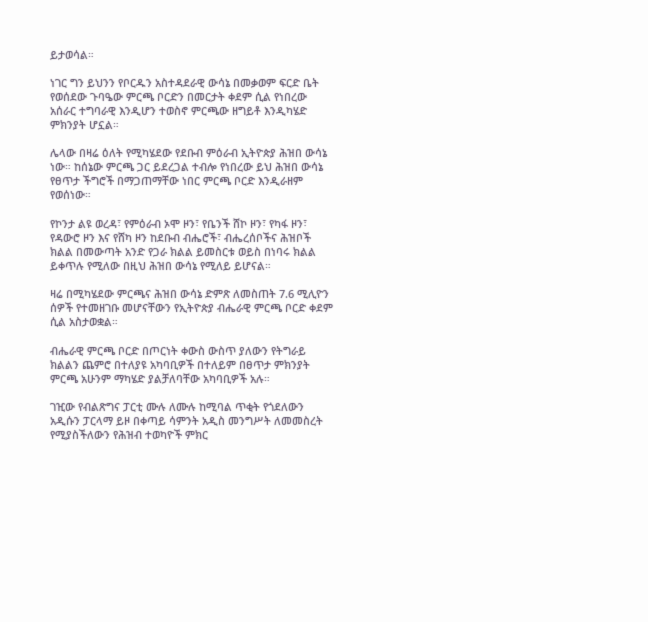ይታወሳል።

ነገር ግን ይህንን የቦርዱን አስተዳደራዊ ውሳኔ በመቃወም ፍርድ ቤት የወሰደው ጉባዔው ምርጫ ቦርድን በመርታት ቀደም ሲል የነበረው አሰራር ተግባራዊ እንዲሆን ተወስኖ ምርጫው ዘግይቶ እንዲካሄድ ምክንያት ሆኗል።

ሌላው በዛሬ ዕለት የሚካሄደው የደቡብ ምዕራብ ኢትዮጵያ ሕዝበ ውሳኔ ነው። ከሰኔው ምርጫ ጋር ይደረጋል ተብሎ የነበረው ይህ ሕዝበ ውሳኔ የፀጥታ ችግሮች በማጋጠማቸው ነበር ምርጫ ቦርድ እንዲራዘም የወሰነው።

የኮንታ ልዩ ወረዳ፣ የምዕራብ ኦሞ ዞን፣ የቤንች ሸኮ ዞን፣ የካፋ ዞን፣ የዳውሮ ዞን እና የሸካ ዞን ከደቡብ ብሔሮች፣ ብሔረሰቦችና ሕዝቦች ክልል በመውጣት አንድ የጋራ ክልል ይመስርቱ ወይስ በነባሩ ክልል ይቀጥሉ የሚለው በዚህ ሕዝበ ውሳኔ የሚለይ ይሆናል።

ዛሬ በሚካሄደው ምርጫና ሕዝበ ውሳኔ ድምጽ ለመስጠት 7.6 ሚሊዮን ሰዎች የተመዘገቡ መሆናቸውን የኢትዮጵያ ብሔራዊ ምርጫ ቦርድ ቀደም ሲል አስታወቋል።

ብሔራዊ ምርጫ ቦርድ በጦርነት ቀውስ ውስጥ ያለውን የትግራይ ክልልን ጨምሮ በተለያዩ አካባቢዎች በተለይም በፀጥታ ምክንያት ምርጫ አሁንም ማካሄድ ያልቻለባቸው አካባቢዎች አሉ።

ገዢው የብልጽግና ፓርቲ ሙሉ ለሙሉ ከሚባል ጥቂት የጎደለውን አዲሱን ፓርላማ ይዞ በቀጣይ ሳምንት አዲስ መንግሥት ለመመስረት የሚያስችለውን የሕዝብ ተወካዮች ምክር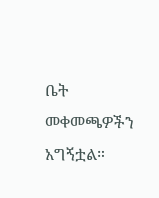ቤት መቀመጫዎችን አግኝቷል።